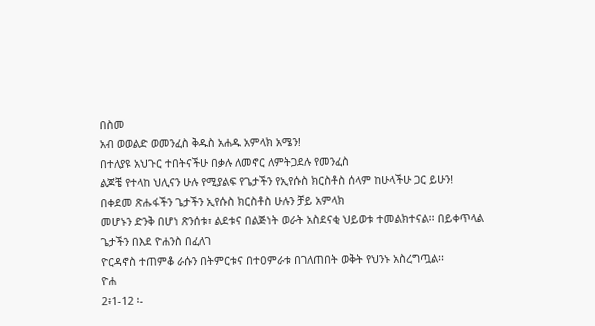በስመ
አብ ወወልድ ወመንፈስ ቅዱስ አሐዱ አምላክ አሜን!
በተለያዩ አህጉር ተበትናችሁ በቃሉ ለመኖር ለምትጋደሉ የመንፈስ
ልጆቼ የተላከ ህሊናን ሁሉ የሚያልፍ የጌታችን የኢየሱስ ክርስቶስ ሰላም ከሁላችሁ ጋር ይሁን!
በቀደመ ጽሑፋችን ጌታችን ኢየሱስ ክርስቶስ ሁሉን ቻይ አምላክ
መሆኑን ድንቅ በሆነ ጽንሰቱ፣ ልደቱና በልጅነት ወራት አስደናቂ ህይወቱ ተመልክተናል፡፡ በይቀጥላል ጌታችን በእደ ዮሐንስ በፈለገ
ዮርዳኖስ ተጠምቆ ራሱን በትምርቱና በተዐምራቱ በገለጠበት ወቅት የህንኑ አስረግጧል፡፡
ዮሐ
2፥1-12 ፡-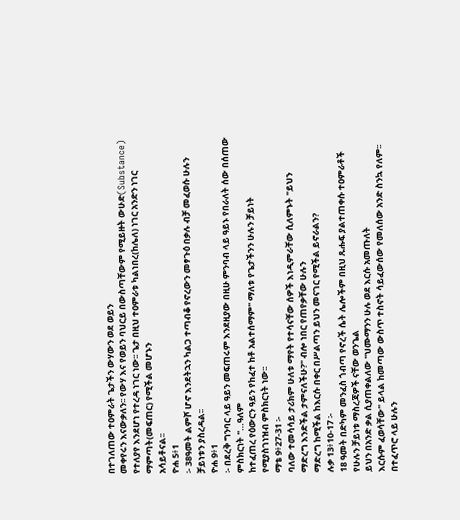በተገለጠው ተዐምራት ጌታችን ውሃውን ወደ ወይን
መቀየሩን እናውቃለን፡፡ የውሃ እና የወይን ባህርይ በውስጣቸውም የሚይዙት ውሁድ(Substance)
የተለያየ እንደሆነ የተረዳ ነገር ነው፡፡ ጌታ በዚህ ተዐምራቱ ካልነበረ(ከሌለ) ነገር አንድን ነገር ማምጣት(መፍጠር) የሚችል መሆኑን
አሳይቶናል፡፡
ዮሐ 5፥1
፡- 38ዓመት ልምሾ ሆኖ እንደትኋን ካልጋ ተጣብቆ የኖረውን መፃጉዕ በቃሉ ብቻ መፈወሱ ሁሉን ቻይነቱን ያስረዳል፡፡
ዮሐ 9፥1
፡- በደረቅ ግንባር ላይ ዓይን መፍጠሩም እንደዚያው በዚሁ ምንባብ ላይ ዓይኑ የበራለት ሰው በሰጠው ምስክርነት "…ዓለም
ከተፈጠረ የዕውርን ዓይን የከፈተ ከቶ አልተሰማም" ማለቱ የጌታችንን ሁሉን ቻይነት
የሚያስገነዝብ ምስክርነት ነው፡፡
ማቴ 9፥27-31 ፡-
ባለው ተመሳሳይ ታሪክም ሁለቱ ማየት የተሳናቸው ሰዎች እነዲምራቸው ሲለምኑት "ይህን
ማድረግ እንድችል ታምናለችሁ?" ብሎ ነበር የጠየቃቸው ሁሉን
ማድረግ ከሚችል ከእርሱ በቀር በሥልጣን ይህን መናገር የሚችል ይኖራልን?
ሉቃ 13፥10-17 ፡-
18 ዓመት በድካም መንፈስ ጎብጣ የኖረች ሴት ሌሎችም በዚህ ጹሑፍ ያልተጠቀሱ ተዐምራቶች የሁሉን ቻይነቱ ማስረጃዎች ናቸው ወንጌል
ይህን በአንድ ቃል ሲያጠቀልለው "ህሙማንን ሁሉ ወደ እርሱ አመጡለት
እርሱም ፈወሳቸው" ይላል ከመጣው ውስጥ ተስኖት ሳይፈውሰው የመለሰው አንድ ስንኳ የለም፡፡
በተፈጥሮ ላይ ሁሉን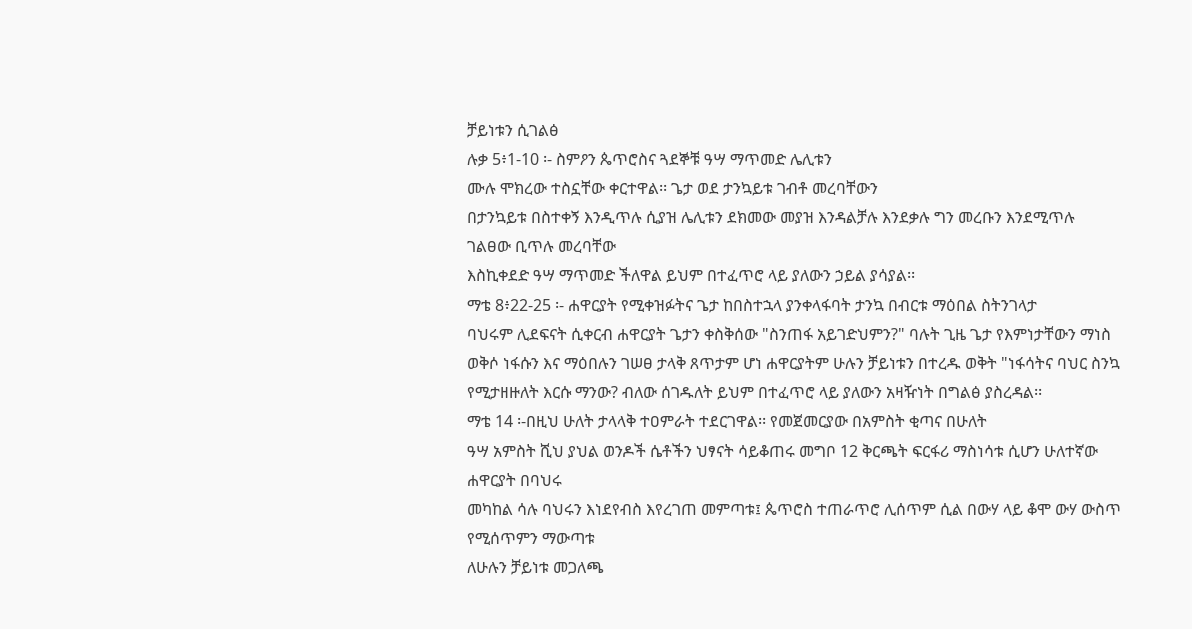ቻይነቱን ሲገልፅ
ሉቃ 5፥1-10 ፡- ስምዖን ጴጥሮስና ጓደኞቹ ዓሣ ማጥመድ ሌሊቱን
ሙሉ ሞክረው ተስኗቸው ቀርተዋል፡፡ ጌታ ወደ ታንኳይቱ ገብቶ መረባቸውን
በታንኳይቱ በስተቀኝ እንዲጥሉ ሲያዝ ሌሊቱን ደክመው መያዝ እንዳልቻሉ እንደቃሉ ግን መረቡን እንደሚጥሉ ገልፀው ቢጥሉ መረባቸው
እስኪቀደድ ዓሣ ማጥመድ ችለዋል ይህም በተፈጥሮ ላይ ያለውን ኃይል ያሳያል፡፡
ማቴ 8፥22-25 ፡- ሐዋርያት የሚቀዝፉትና ጌታ ከበስተኋላ ያንቀላፋባት ታንኳ በብርቱ ማዕበል ስትንገላታ
ባህሩም ሊደፍናት ሲቀርብ ሐዋርያት ጌታን ቀስቅሰው "ስንጠፋ አይገድህምን?" ባሉት ጊዜ ጌታ የእምነታቸውን ማነስ
ወቅሶ ነፋሱን እና ማዕበሉን ገሠፀ ታላቅ ጸጥታም ሆነ ሐዋርያትም ሁሉን ቻይነቱን በተረዱ ወቅት "ነፋሳትና ባህር ስንኳ
የሚታዘዙለት እርሱ ማንው? ብለው ሰገዱለት ይህም በተፈጥሮ ላይ ያለውን አዛዥነት በግልፅ ያስረዳል፡፡
ማቴ 14 ፡-በዚህ ሁለት ታላላቅ ተዐምራት ተደርገዋል፡፡ የመጀመርያው በአምስት ቂጣና በሁለት
ዓሣ አምስት ሺህ ያህል ወንዶች ሴቶችን ህፃናት ሳይቆጠሩ መግቦ 12 ቅርጫት ፍርፋሪ ማስነሳቱ ሲሆን ሁለተኛው ሐዋርያት በባህሩ
መካከል ሳሉ ባህሩን እነደየብስ እየረገጠ መምጣቱ፤ ጴጥሮስ ተጠራጥሮ ሊሰጥም ሲል በውሃ ላይ ቆሞ ውሃ ውስጥ የሚሰጥምን ማውጣቱ
ለሁሉን ቻይነቱ መጋለጫ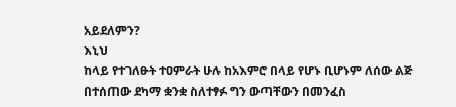አይደለምን?
እኒህ
ከላይ የተገለፁት ተዐምራት ሁሉ ከአእምሮ በላይ የሆኑ ቢሆኑም ለሰው ልጅ በተሰጠው ደካማ ቋንቋ ስለተፃፉ ግን ውጣቸውን በመንፈስ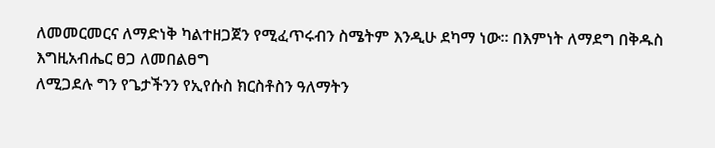ለመመርመርና ለማድነቅ ካልተዘጋጀን የሚፈጥሩብን ስሜትም እንዲሁ ደካማ ነው፡፡ በእምነት ለማደግ በቅዱስ እግዚአብሔር ፀጋ ለመበልፀግ
ለሚጋደሉ ግን የጌታችንን የኢየሱስ ክርስቶስን ዓለማትን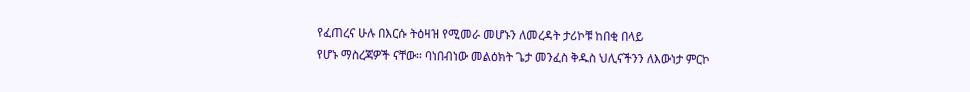የፈጠረና ሁሉ በእርሱ ትዕዛዝ የሚመራ መሆኑን ለመረዳት ታሪኮቹ ከበቂ በላይ
የሆኑ ማስረጃዎች ናቸው፡፡ ባነበብነው መልዕክት ጌታ መንፈስ ቅዱስ ህሊናችንን ለእውነታ ምርኮ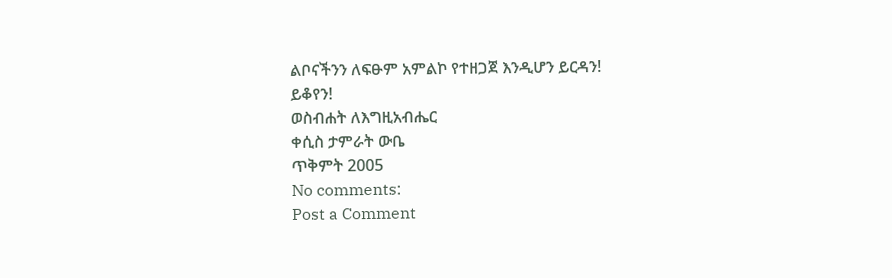ልቦናችንን ለፍፁም አምልኮ የተዘጋጀ እንዲሆን ይርዳን!
ይቆየን!
ወስብሐት ለእግዚአብሔር
ቀሲስ ታምራት ውቤ
ጥቅምት 2005
No comments:
Post a Comment